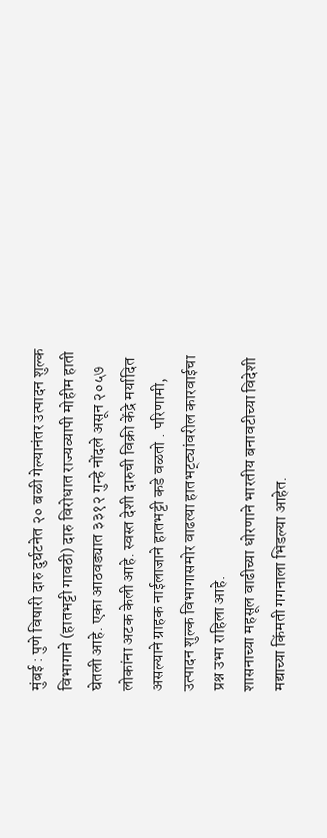मुंबई : पुणे विषारी दारु दुर्घटनेत २० बळी गेल्यानंतर उत्पादन शुल्क विभागाने (हातभट्टी गावठी) दारु विरोधात राज्यव्यापी मोहीम हाती घेतली आहे. एका आठवड्यात ३३१२ गुन्हे नोंदले असून २०५७ लोकांना अटक केली आहे. स्वस्त देशी दारुची विक्री केंद्रे मर्यादित असल्याने ग्राहक नाईलाजाने हातभट्टी कडे वळतो . परिणामी, उत्पादन शुल्क विभागासमोर वाढत्या हातभट्ट्यांवरील कारवाईचा प्रश्न उभा राहिला आहे.
शासनाच्या महसूल वाढीच्या धोरणाने भारतीय बनावटीच्या विदेशी मद्याच्या किंमती गगनाला भिडल्या आहेत.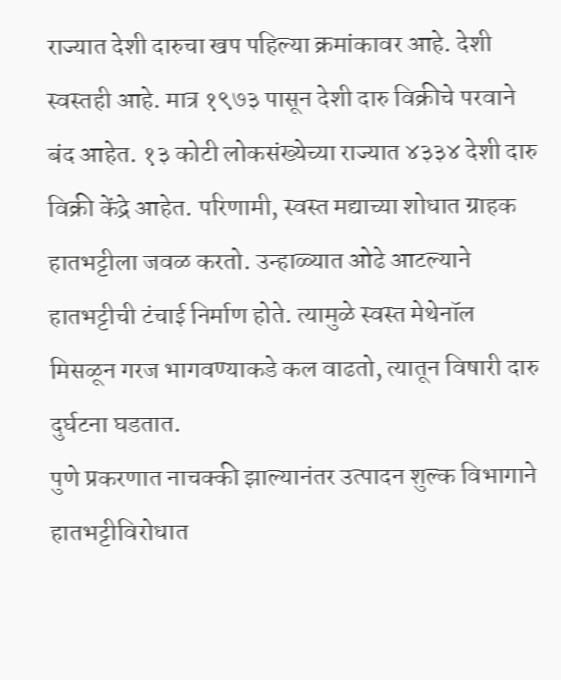राज्यात देशी दारुचा खप पहिल्या क्रमांकावर आहे. देशी स्वस्तही आहे. मात्र १९७३ पासून देशी दारु विक्रीचे परवाने बंद आहेत. १३ कोटी लोकसंख्येच्या राज्यात ४३३४ देशी दारु विक्री केंद्रे आहेत. परिणामी, स्वस्त मद्याच्या शोधात ग्राहक हातभट्टीला जवळ करतो. उन्हाळ्यात ओढे आटल्याने हातभट्टीची टंचाई निर्माण होते. त्यामुळे स्वस्त मेथेनॉल मिसळून गरज भागवण्याकडे कल वाढतो, त्यातून विषारी दारु दुर्घटना घडतात.
पुणे प्रकरणात नाचक्की झाल्यानंतर उत्पादन शुल्क विभागाने हातभट्टीविरोधात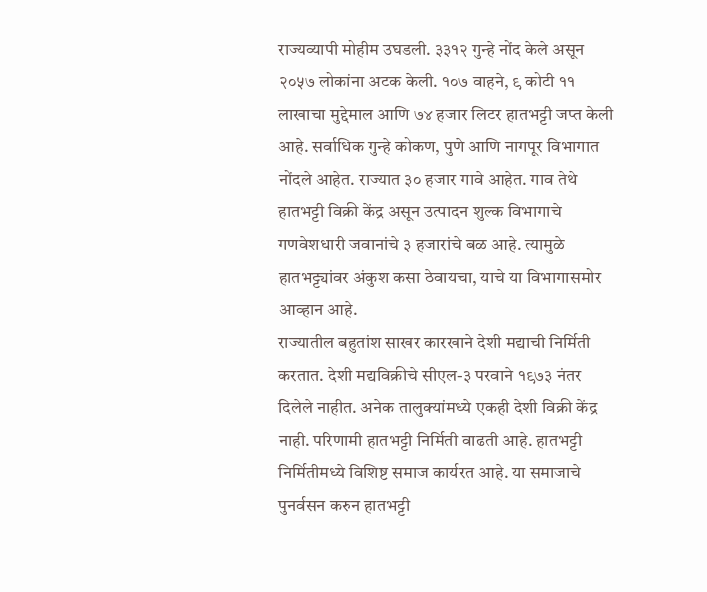राज्यव्यापी मोहीम उघडली. ३३१२ गुन्हे नोंद केले असून २०५७ लोकांना अटक केली. १०७ वाहने, ९ कोटी ११ लाखाचा मुद्देमाल आणि ७४ हजार लिटर हातभट्टी जप्त केली आहे. सर्वाधिक गुन्हे कोकण, पुणे आणि नागपूर विभागात नोंदले आहेत. राज्यात ३० हजार गावे आहेत. गाव तेथे हातभट्टी विक्री केंद्र असून उत्पादन शुल्क विभागाचे गणवेशधारी जवानांचे ३ हजारांचे बळ आहे. त्यामुळे हातभट्ट्यांवर अंकुश कसा ठेवायचा, याचे या विभागासमोर आव्हान आहे.
राज्यातील बहुतांश साखर कारखाने देशी मद्याची निर्मिती करतात. देशी मद्यविक्रीचे सीएल-३ परवाने १९७३ नंतर दिलेले नाहीत. अनेक तालुक्यांमध्ये एकही देशी विक्री केंद्र नाही. परिणामी हातभट्टी निर्मिती वाढती आहे. हातभट्टी निर्मितीमध्ये विशिष्ट समाज कार्यरत आहे. या समाजाचे पुनर्वसन करुन हातभट्टी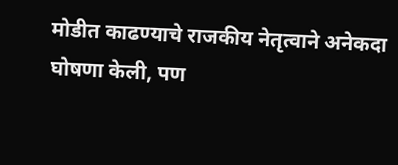मोडीत काढण्याचे राजकीय नेतृत्वाने अनेकदा घोषणा केली, पण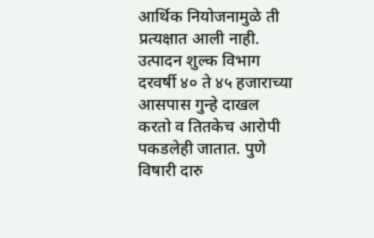आर्थिक नियोजनामुळे ती प्रत्यक्षात आली नाही.
उत्पादन शुल्क विभाग दरवर्षी ४० ते ४५ हजाराच्या आसपास गुन्हे दाखल करतो व तितकेच आरोपी पकडलेही जातात. पुणे विषारी दारु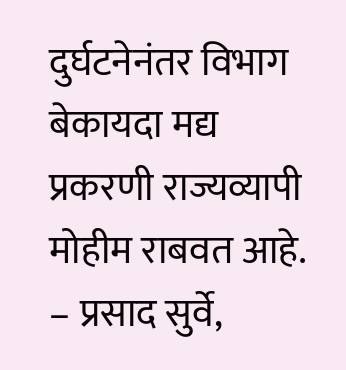दुर्घटनेनंतर विभाग बेकायदा मद्य प्रकरणी राज्यव्यापी मोहीम राबवत आहे. – प्रसाद सुर्वे,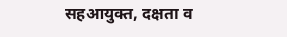सहआयुक्त, दक्षता व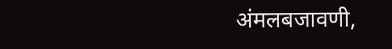अंमलबजावणी,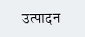उत्पादन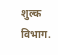शुल्क विभाग.